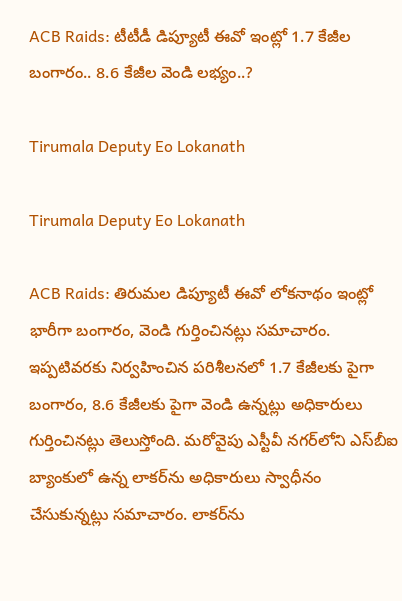ACB Raids: టీటీడీ డిప్యూటీ ఈవో ఇంట్లో 1.7 కేజీల బంగారం.. 8.6 కేజీల వెండి లభ్యం..?

Tirumala Deputy Eo Lokanath

Tirumala Deputy Eo Lokanath

ACB Raids: తిరుమల డిప్యూటీ ఈవో లోకనాథం ఇంట్లో భారీగా బంగారం, వెండి గుర్తించినట్లు సమాచారం. ఇప్పటివరకు నిర్వహించిన పరిశీలనలో 1.7 కేజీలకు పైగా బంగారం, 8.6 కేజీలకు పైగా వెండి ఉన్నట్లు అధికారులు గుర్తించినట్లు తెలుస్తోంది. మరోవైపు ఎస్టీవీ నగర్‌లోని ఎస్‌బీఐ బ్యాంకులో ఉన్న లాకర్‌ను అధికారులు స్వాధీనం చేసుకున్నట్లు సమాచారం. లాకర్‌ను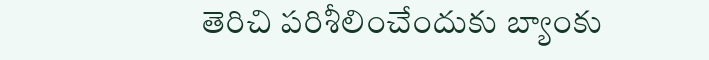తెరిచి పరిశీలించేందుకు బ్యాంకు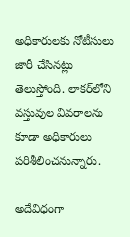అధికారులకు నోటీసులు జారీ చేసినట్లు తెలుస్తోంది. లాకర్‌లోని వస్తువుల వివరాలను కూడా అధికారులు పరిశీలించనున్నారు.

అదేవిధంగా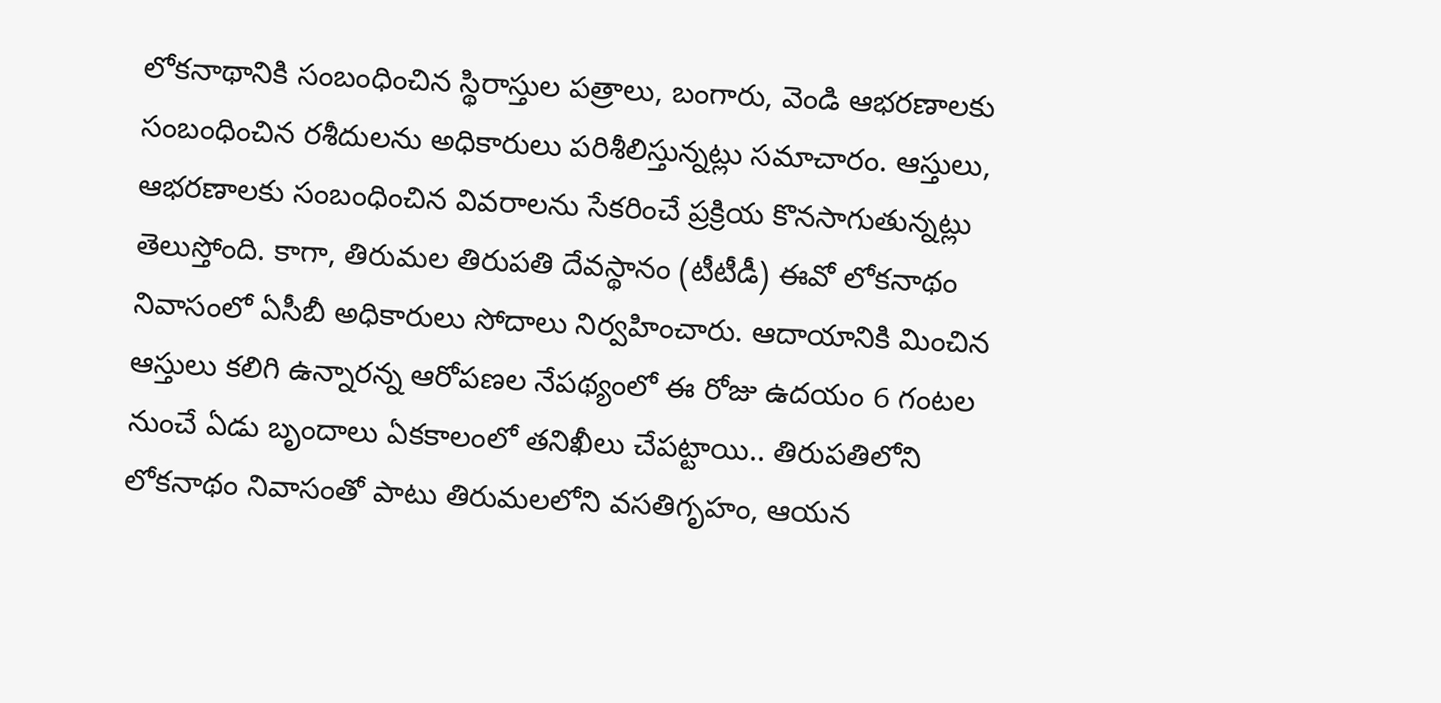లోకనాథానికి సంబంధించిన స్థిరాస్తుల పత్రాలు, బంగారు, వెండి ఆభరణాలకు సంబంధించిన రశీదులను అధికారులు పరిశీలిస్తున్నట్లు సమాచారం. ఆస్తులు, ఆభరణాలకు సంబంధించిన వివరాలను సేకరించే ప్రక్రియ కొనసాగుతున్నట్లు తెలుస్తోంది. కాగా, తిరుమల తిరుపతి దేవస్థానం (టీటీడీ) ఈవో లోకనాథం నివాసంలో ఏసీబీ అధికారులు సోదాలు నిర్వహించారు. ఆదాయానికి మించిన ఆస్తులు కలిగి ఉన్నారన్న ఆరోపణల నేపథ్యంలో ఈ రోజు ఉదయం 6 గంటల నుంచే ఏడు బృందాలు ఏకకాలంలో తనిఖీలు చేపట్టాయి.. తిరుపతిలోని లోకనాథం నివాసంతో పాటు తిరుమలలోని వసతిగృహం, ఆయన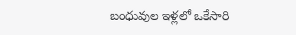బంధువుల ఇళ్లలో ఒకేసారి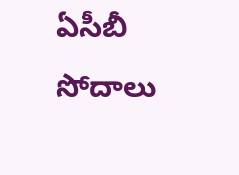ఏసీబీ సోదాలు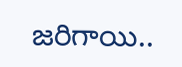జరిగాయి..